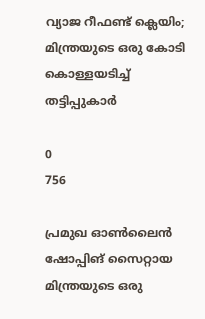വ്യാജ റീഫണ്ട് ക്ലെയിം; മിന്ത്രയുടെ ഒരു കോടി കൊള്ളയടിച്ച് തട്ടിപ്പുകാര്‍

0
756

പ്രമുഖ ഓണ്‍ലൈന്‍ ഷോപ്പിങ് സൈറ്റായ മിന്ത്രയുടെ ഒരു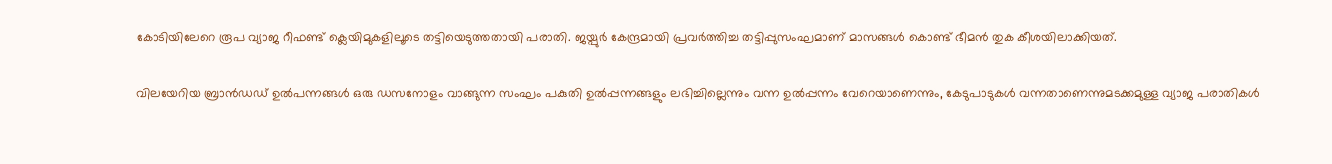കോടിയിലേറെ രൂപ വ്യാജ റീഫണ്ട് ക്ലെയിമുകളിലൂടെ തട്ടിയെടുത്തതായി പരാതി. ജയ്പുര്‍ കേന്ദ്രമായി പ്രവര്‍ത്തിച്ച തട്ടിപ്പുസംഘമാണ് മാസങ്ങള്‍ കൊണ്ട് ഭീമന്‍ തുക കീശയിലാക്കിയത്.

വിലയേറിയ ബ്രാന്‍ഡഡ് ഉല്‍പന്നങ്ങള്‍ ഒരു ഡസനോളം വാങ്ങുന്ന സംഘം പകുതി ഉല്‍പ്പന്നങ്ങളും ലഭിച്ചില്ലെന്നും വന്ന ഉല്‍പ്പന്നം വേറെയാണെന്നും, കേടുപാടുകള്‍ വന്നതാണെന്നുമടക്കമുള്ള വ്യാജ പരാതികള്‍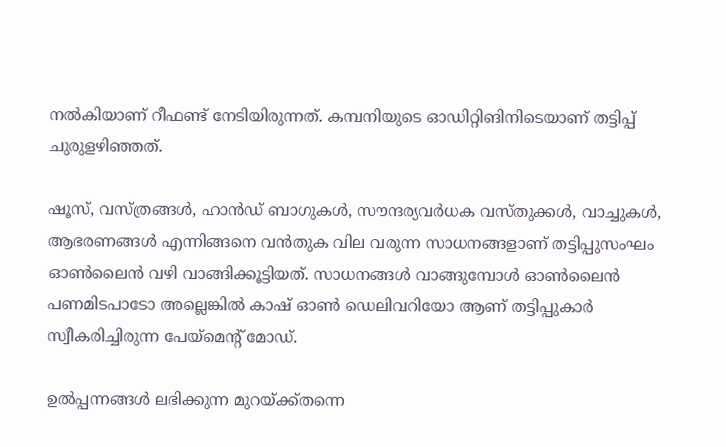നല്‍കിയാണ് റീഫണ്ട് നേടിയിരുന്നത്. കമ്പനിയുടെ ഓഡിറ്റിങിനിടെയാണ് തട്ടിപ്പ് ചുരുളഴിഞ്ഞത്.

ഷൂസ്, വസ്ത്രങ്ങള്‍, ഹാന്‍ഡ് ബാഗുകള്‍, സൗന്ദര്യവര്‍ധക വസ്തുക്കള്‍, വാച്ചുകള്‍, ആഭരണങ്ങള്‍ എന്നിങ്ങനെ വന്‍തുക വില വരുന്ന സാധനങ്ങളാണ് തട്ടിപ്പുസംഘം ഓണ്‍ലൈന്‍ വഴി വാങ്ങിക്കൂട്ടിയത്. സാധനങ്ങള്‍ വാങ്ങുമ്പോള്‍ ഓണ്‍ലൈന്‍ പണമിടപാടോ അല്ലെങ്കില്‍ കാഷ് ഓണ്‍ ഡെലിവറിയോ ആണ് തട്ടിപ്പുകാര്‍ സ്വീകരിച്ചിരുന്ന പേയ്‌മെന്റ് മോഡ്.

ഉല്‍പ്പന്നങ്ങള്‍ ലഭിക്കുന്ന മുറയ്ക്ക്തന്നെ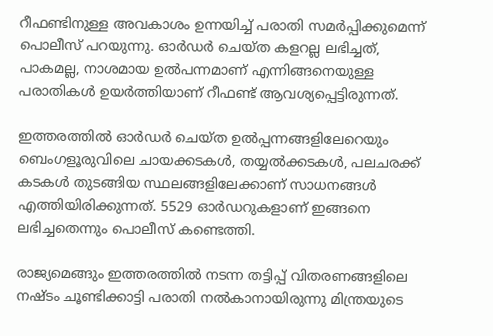റീഫണ്ടിനുള്ള അവകാശം ഉന്നയിച്ച് പരാതി സമര്‍പ്പിക്കുമെന്ന് പൊലീസ് പറയുന്നു. ഓര്‍ഡര്‍ ചെയ്ത കളറല്ല ലഭിച്ചത്, പാകമല്ല, നാശമായ ഉല്‍പന്നമാണ് എന്നിങ്ങനെയുള്ള പരാതികള്‍ ഉയര്‍ത്തിയാണ് റീഫണ്ട് ആവശ്യപ്പെട്ടിരുന്നത്.

ഇത്തരത്തില്‍ ഓര്‍ഡര്‍ ചെയ്ത ഉല്‍പ്പന്നങ്ങളിലേറെയും ബെംഗളൂരുവിലെ ചായക്കടകള്‍, തയ്യല്‍ക്കടകള്‍, പലചരക്ക് കടകള്‍ തുടങ്ങിയ സ്ഥലങ്ങളിലേക്കാണ് സാധനങ്ങള്‍ എത്തിയിരിക്കുന്നത്. 5529 ഓര്‍ഡറുകളാണ് ഇങ്ങനെ ലഭിച്ചതെന്നും പൊലീസ് കണ്ടെത്തി.

രാജ്യമെങ്ങും ഇത്തരത്തില്‍ നടന്ന തട്ടിപ്പ് വിതരണങ്ങളിലെ നഷ്ടം ചൂണ്ടിക്കാട്ടി പരാതി നല്‍കാനായിരുന്നു മിന്ത്രയുടെ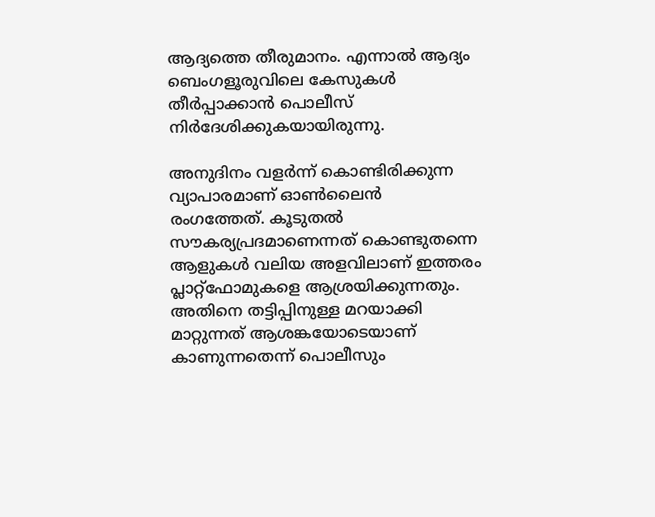ആദ്യത്തെ തീരുമാനം. എന്നാല്‍ ആദ്യം ബെംഗളൂരുവിലെ കേസുകള്‍ തീര്‍പ്പാക്കാന്‍ പൊലീസ് നിര്‍ദേശിക്കുകയായിരുന്നു.

അനുദിനം വളര്‍ന്ന് കൊണ്ടിരിക്കുന്ന വ്യാപാരമാണ് ഓണ്‍ലൈന്‍ രംഗത്തേത്. കൂടുതല്‍ സൗകര്യപ്രദമാണെന്നത് കൊണ്ടുതന്നെ ആളുകള്‍ വലിയ അളവിലാണ് ഇത്തരം പ്ലാറ്റ്‌ഫോമുകളെ ആശ്രയിക്കുന്നതും. അതിനെ തട്ടിപ്പിനുള്ള മറയാക്കി മാറ്റുന്നത് ആശങ്കയോടെയാണ് കാണുന്നതെന്ന് പൊലീസും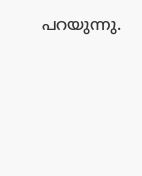പറയുന്നു.